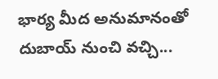భార్య మీద అనుమానంతో దుబాయ్ నుంచి వచ్చి...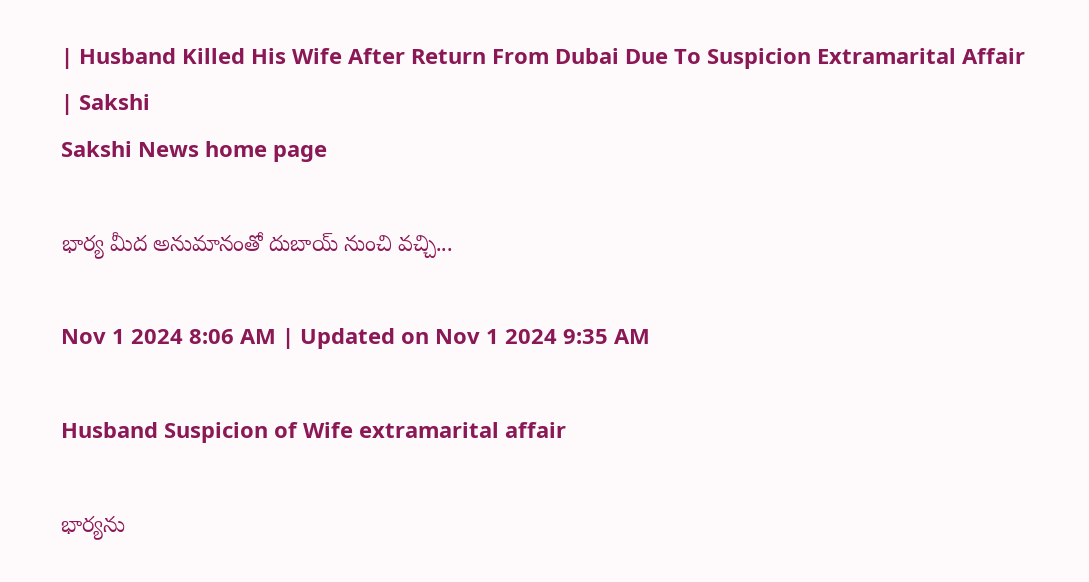| Husband Killed His Wife After Return From Dubai Due To Suspicion Extramarital Affair | Sakshi
Sakshi News home page

భార్య మీద అనుమానంతో దుబాయ్ నుంచి వచ్చి...

Nov 1 2024 8:06 AM | Updated on Nov 1 2024 9:35 AM

Husband Suspicion of Wife extramarital affair

భార్యను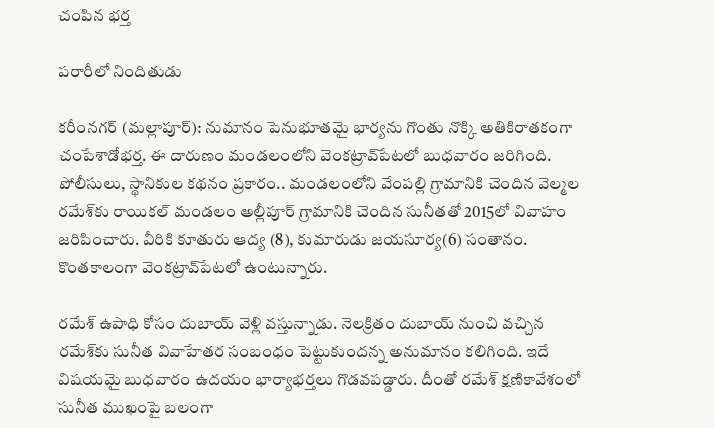చంపిన భర్త

పరారీలో నిందితుడు

కరీంనగర్ (మల్లాపూర్‌): నుమానం పెనుభూతమై భార్యను గొంతు నొక్కి అతికిరాతకంగా చంపేశాడోభర్త. ఈ దారుణం మండలంలోని వెంకట్రావ్‌పేటలో బుధవారం జరిగింది. పోలీసులు, స్థానికుల కథనం ప్రకారం.. మండలంలోని వేంపల్లి గ్రామానికి చెందిన వెల్మల రమేశ్‌కు రాయికల్‌ మండలం అల్లీపూర్‌ గ్రామానికి చెందిన సునీతతో 2015లో వివాహం జరిపించారు. వీరికి కూతురు ఆద్య (8), కుమారుడు జయసూర్య(6) సంతానం. కొంతకాలంగా వెంకట్రావ్‌పేటలో ఉంటున్నారు.

రమేశ్‌ ఉపాధి కోసం దుబాయ్‌ వెళ్లి వస్తున్నాడు. నెలక్రితం దుబాయ్‌ నుంచి వచ్చిన రమేశ్‌కు సునీత వివాహేతర సంబంధం పెట్టుకుందన్న అనుమానం కలిగింది. ఇదే విషయమై బుధవారం ఉదయం భార్యాభర్తలు గొడవపడ్డారు. దీంతో రమేశ్‌ క్షణికావేశంలో సునీత ముఖంపై బలంగా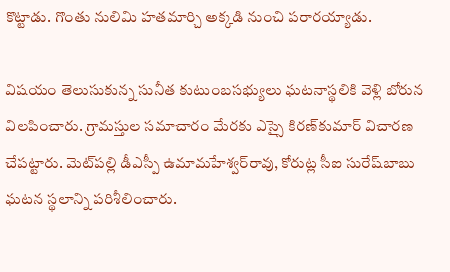కొట్టాడు. గొంతు నులిమి హతమార్చి అక్కడి నుంచి పరారయ్యాడు.

విషయం తెలుసుకున్న సునీత కుటుంబసభ్యులు ఘటనాస్థలికి వెళ్లి బోరున విలపించారు. గ్రామస్తుల సమాచారం మేరకు ఎస్సై కిరణ్‌కుమార్‌ విచారణ చేపట్టారు. మెట్‌పల్లి డీఎస్పీ ఉమామహేశ్వర్‌రావు, కోరుట్ల సీఐ సురేష్‌బాబు ఘటన స్థలాన్ని పరిశీలించారు.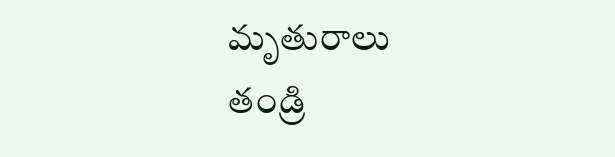మృతురాలు తండ్రి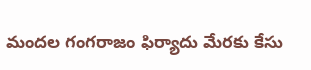మందల గంగరాజం ఫిర్యాదు మేరకు కేసు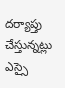దర్యాప్తు చేస్తున్నట్లు ఎస్సై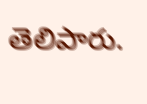తెలిపారు.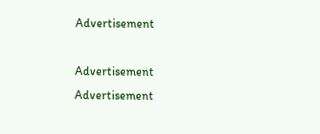Advertisement

Advertisement
Advertisement